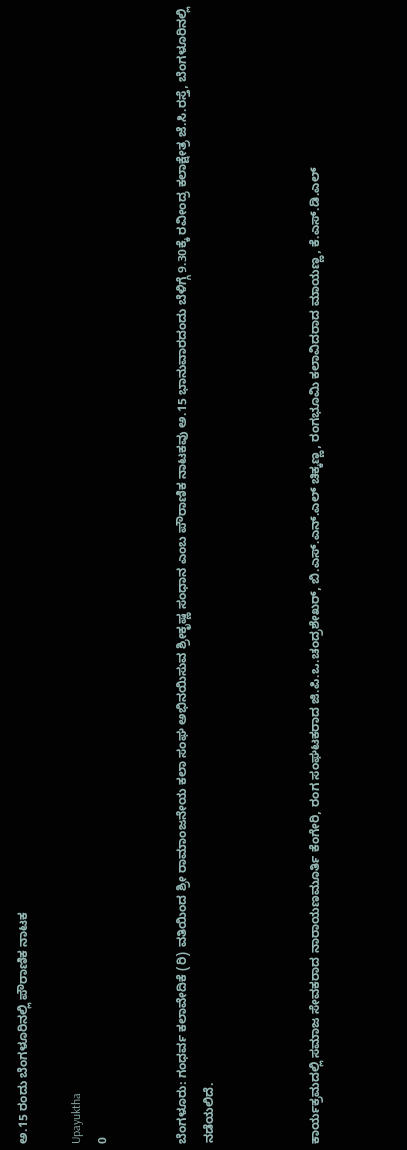ಅ.15 ರಂದು ಬೆಂಗಳೂರಿನಲ್ಲಿ ಪೌರಾಣಿಕ ನಾಟಕ

Upayuktha
0


ಬೆಂಗಳೂರು: ಗಂಧರ್ವ ಕಲಾವೇದಿಕೆ (ರಿ) ವತಿಯಿಂದ ಶ್ರೀ ರಾಮಾಂಜನೇಯ ಕಲಾ ಸಂಘ ಅಭಿನಯಿಸುವ ಶ್ರೀಕೃಷ್ಣ ಸಂಧಾನ ಎಂಬ ಪೌರಾಣಿಕ ನಾಟಕವು ಅ.15 ಭಾನುವಾರದಂದು ಬೆಳಿಗ್ಗೆ 9.30ಕ್ಕೆ ರವೀಂದ್ರ ಕಲಾಕ್ಷೇತ್ರ ಜೆ.ಸಿ.ರಸ್ತೆ, ಬೆಂಗಳೂರಿನಲ್ಲಿ ನಡೆಯಲಿದೆ.



ಕಾರ್ಯಕ್ರಮದಲ್ಲಿ ಸಮಾಜ ಸೇವಕರಾದ ನಾರಾಯಣಮೂರ್ತಿ ಕೆಂಗೇರಿ, ರಂಗ ಸಂಘಟಕರಾದ ಜಿ.ಪಿ.ಒ.ಚಂದ್ರಶೇಖರ್, ಬಿ.ಎಸ್.ಎನ್.ಎಲ್ ಚಿಕ್ಕಣ್ಣ, ರಂಗಭೂಮಿ ಕಲಾವಿದರಾದ ಮಾಯಣ್ಣ, ಕೆ.ಎಸ್.ಡಿ.ಎಲ್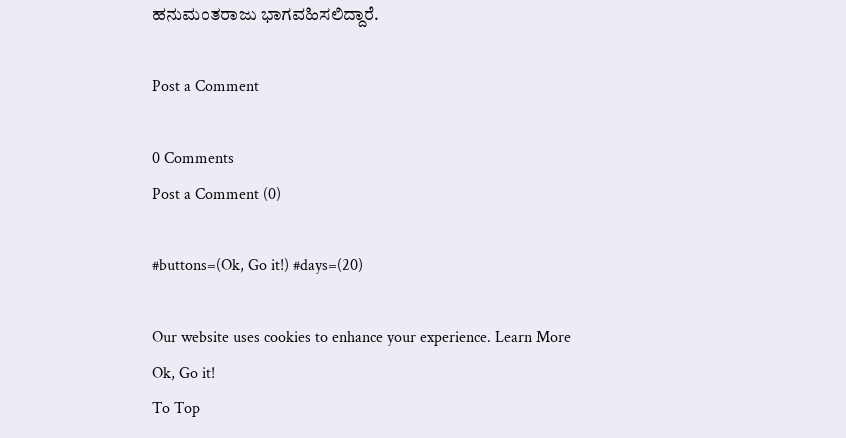ಹನುಮಂತರಾಜು ಭಾಗವಹಿಸಲಿದ್ದಾರೆ.

Post a Comment

0 Comments
Post a Comment (0)

#buttons=(Ok, Go it!) #days=(20)

Our website uses cookies to enhance your experience. Learn More
Ok, Go it!
To Top